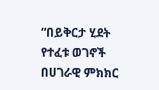“በይቅርታ ሂደት የተፈቱ ወገኖች በሀገራዊ ምክክር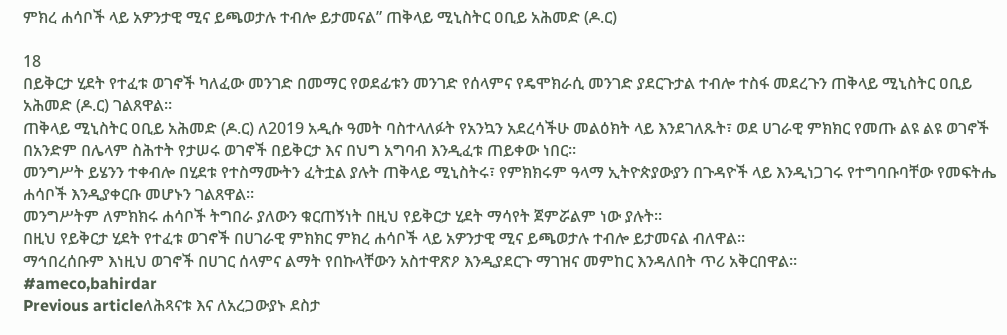ምክረ ሐሳቦች ላይ አዎንታዊ ሚና ይጫወታሉ ተብሎ ይታመናል” ጠቅላይ ሚኒስትር ዐቢይ አሕመድ (ዶ.ር)

18
በይቅርታ ሂደት የተፈቱ ወገኖች ካለፈው መንገድ በመማር የወደፊቱን መንገድ የሰላምና የዴሞክራሲ መንገድ ያደርጉታል ተብሎ ተስፋ መደረጉን ጠቅላይ ሚኒስትር ዐቢይ አሕመድ (ዶ.ር) ገልጸዋል።
ጠቅላይ ሚኒስትር ዐቢይ አሕመድ (ዶ.ር) ለ2019 አዲሱ ዓመት ባስተላለፉት የአንኳን አደረሳችሁ መልዕክት ላይ እንደገለጹት፣ ወደ ሀገራዊ ምክክር የመጡ ልዩ ልዩ ወገኖች በአንድም በሌላም ስሕተት የታሠሩ ወገኖች በይቅርታ እና በህግ አግባብ እንዲፈቱ ጠይቀው ነበር።
መንግሥት ይሄንን ተቀብሎ በሂደቱ የተስማሙትን ፈትቷል ያሉት ጠቅላይ ሚኒስትሩ፣ የምክክሩም ዓላማ ኢትዮጵያውያን በጉዳዮች ላይ እንዲነጋገሩ የተግባቡባቸው የመፍትሔ ሐሳቦች እንዲያቀርቡ መሆኑን ገልጸዋል።
መንግሥትም ለምክክሩ ሐሳቦች ትግበራ ያለውን ቁርጠኝነት በዚህ የይቅርታ ሂደት ማሳየት ጀምሯልም ነው ያሉት።
በዚህ የይቅርታ ሂደት የተፈቱ ወገኖች በሀገራዊ ምክክር ምክረ ሐሳቦች ላይ አዎንታዊ ሚና ይጫወታሉ ተብሎ ይታመናል ብለዋል።
ማኅበረሰቡም እነዚህ ወገኖች በሀገር ሰላምና ልማት የበኩላቸውን አስተዋጽዖ እንዲያደርጉ ማገዝና መምከር እንዳለበት ጥሪ አቅርበዋል።
#ameco,bahirdar
Previous articleለሕጻናቱ እና ለአረጋውያኑ ደስታ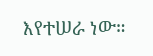እየተሠራ ነው።